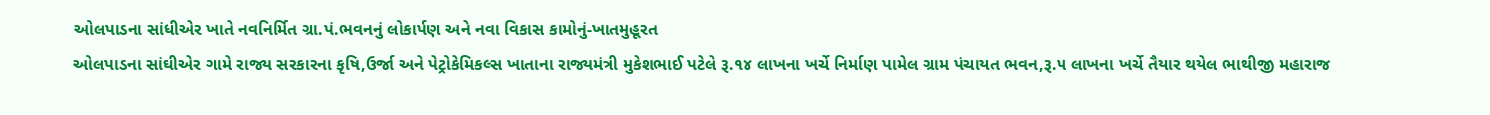ઓલપાડના સાંધીએર ખાતે નવનિર્મિત ગ્રા.પં.ભવનનું લોકાર્પણ અને નવા વિકાસ કામોનું-ખાતમુહૂરત
ઓલપાડના સાંઘીએર ગામે રાજ્ય સરકારના કૃષિ,ઉર્જા અને પેટ્રોકેમિકલ્સ ખાતાના રાજ્યમંત્રી મુકેશભાઈ પટેલે રૂ.૧૪ લાખના ખર્ચે નિર્માણ પામેલ ગ્રામ પંચાયત ભવન,રૂ.૫ લાખના ખર્ચે તૈયાર થયેલ ભાથીજી મહારાજ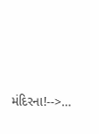મંદિરના!-->…